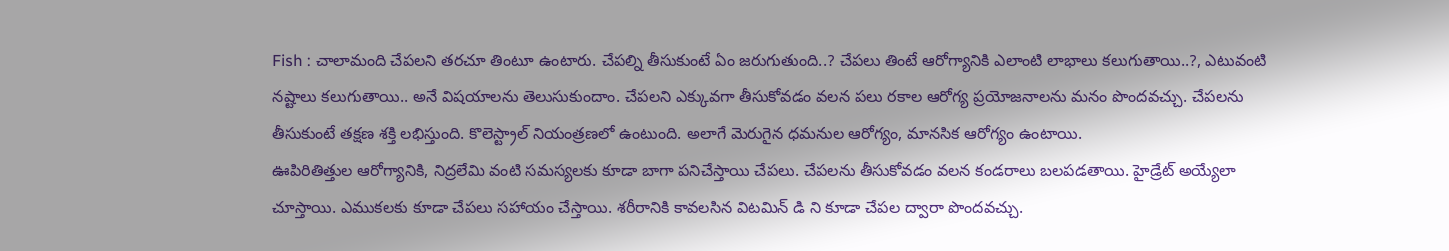Fish : చాలామంది చేపలని తరచూ తింటూ ఉంటారు. చేపల్ని తీసుకుంటే ఏం జరుగుతుంది..? చేపలు తింటే ఆరోగ్యానికి ఎలాంటి లాభాలు కలుగుతాయి..?, ఎటువంటి నష్టాలు కలుగుతాయి.. అనే విషయాలను తెలుసుకుందాం. చేపలని ఎక్కువగా తీసుకోవడం వలన పలు రకాల ఆరోగ్య ప్రయోజనాలను మనం పొందవచ్చు. చేపలను తీసుకుంటే తక్షణ శక్తి లభిస్తుంది. కొలెస్ట్రాల్ నియంత్రణలో ఉంటుంది. అలాగే మెరుగైన ధమనుల ఆరోగ్యం, మానసిక ఆరోగ్యం ఉంటాయి.
ఊపిరితిత్తుల ఆరోగ్యానికి, నిద్రలేమి వంటి సమస్యలకు కూడా బాగా పనిచేస్తాయి చేపలు. చేపలను తీసుకోవడం వలన కండరాలు బలపడతాయి. హైడ్రేట్ అయ్యేలా చూస్తాయి. ఎముకలకు కూడా చేపలు సహాయం చేస్తాయి. శరీరానికి కావలసిన విటమిన్ డి ని కూడా చేపల ద్వారా పొందవచ్చు.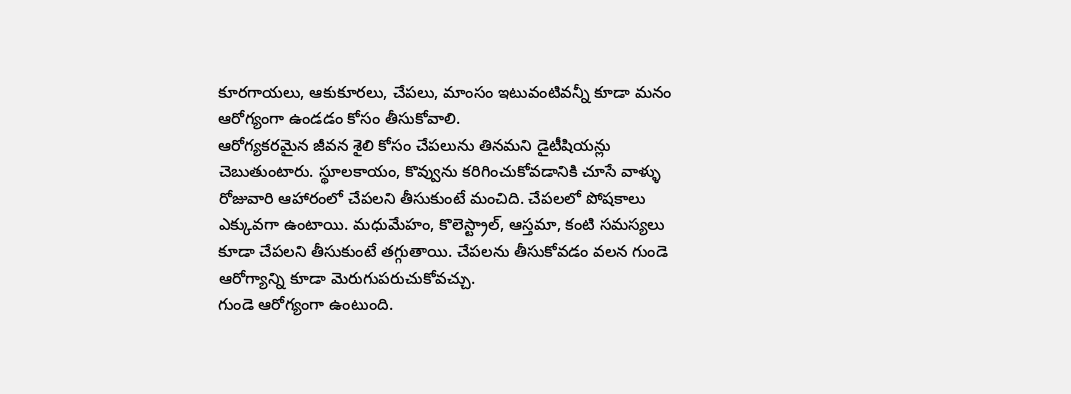కూరగాయలు, ఆకుకూరలు, చేపలు, మాంసం ఇటువంటివన్నీ కూడా మనం ఆరోగ్యంగా ఉండడం కోసం తీసుకోవాలి.
ఆరోగ్యకరమైన జీవన శైలి కోసం చేపలును తినమని డైటీషియన్లు చెబుతుంటారు. స్థూలకాయం, కొవ్వును కరిగించుకోవడానికి చూసే వాళ్ళు రోజువారి ఆహారంలో చేపలని తీసుకుంటే మంచిది. చేపలలో పోషకాలు ఎక్కువగా ఉంటాయి. మధుమేహం, కొలెస్ట్రాల్, ఆస్తమా, కంటి సమస్యలు కూడా చేపలని తీసుకుంటే తగ్గుతాయి. చేపలను తీసుకోవడం వలన గుండె ఆరోగ్యాన్ని కూడా మెరుగుపరుచుకోవచ్చు.
గుండె ఆరోగ్యంగా ఉంటుంది.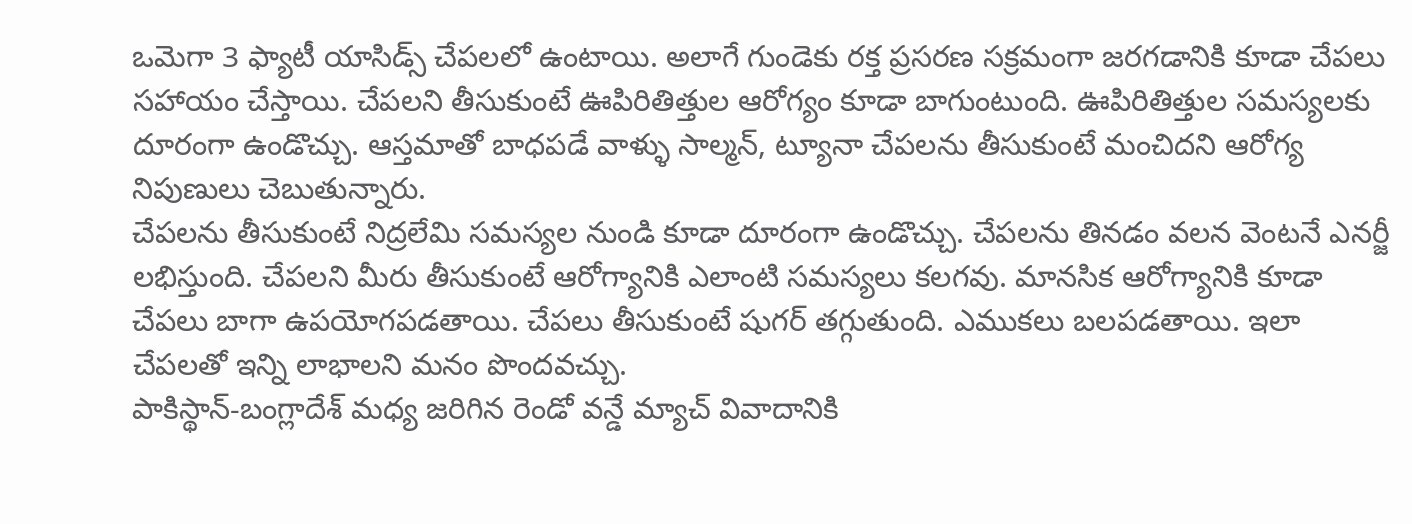ఒమెగా 3 ఫ్యాటీ యాసిడ్స్ చేపలలో ఉంటాయి. అలాగే గుండెకు రక్త ప్రసరణ సక్రమంగా జరగడానికి కూడా చేపలు సహాయం చేస్తాయి. చేపలని తీసుకుంటే ఊపిరితిత్తుల ఆరోగ్యం కూడా బాగుంటుంది. ఊపిరితిత్తుల సమస్యలకు దూరంగా ఉండొచ్చు. ఆస్తమాతో బాధపడే వాళ్ళు సాల్మన్, ట్యూనా చేపలను తీసుకుంటే మంచిదని ఆరోగ్య నిపుణులు చెబుతున్నారు.
చేపలను తీసుకుంటే నిద్రలేమి సమస్యల నుండి కూడా దూరంగా ఉండొచ్చు. చేపలను తినడం వలన వెంటనే ఎనర్జీ లభిస్తుంది. చేపలని మీరు తీసుకుంటే ఆరోగ్యానికి ఎలాంటి సమస్యలు కలగవు. మానసిక ఆరోగ్యానికి కూడా చేపలు బాగా ఉపయోగపడతాయి. చేపలు తీసుకుంటే షుగర్ తగ్గుతుంది. ఎముకలు బలపడతాయి. ఇలా చేపలతో ఇన్ని లాభాలని మనం పొందవచ్చు.
పాకిస్థాన్-బంగ్లాదేశ్ మధ్య జరిగిన రెండో వన్డే మ్యాచ్ వివాదానికి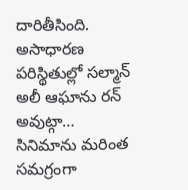దారితీసింది. అసాధారణ పరిస్థితుల్లో సల్మాన్ అలీ ఆఘాను రన్ అవుట్గా…
సినిమాను మరింత సమగ్రంగా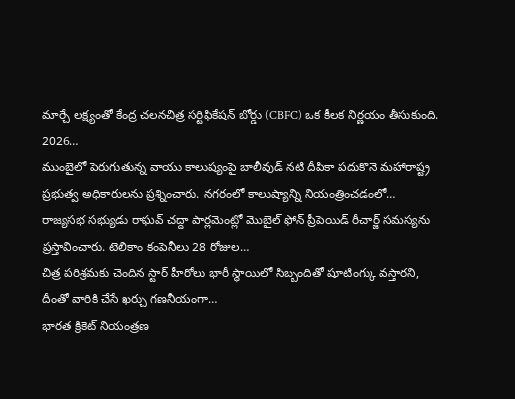మార్చే లక్ష్యంతో కేంద్ర చలనచిత్ర సర్టిఫికేషన్ బోర్డు (CBFC) ఒక కీలక నిర్ణయం తీసుకుంది. 2026…
ముంబైలో పెరుగుతున్న వాయు కాలుష్యంపై బాలీవుడ్ నటి దీపికా పదుకొనె మహారాష్ట్ర ప్రభుత్వ అధికారులను ప్రశ్నించారు. నగరంలో కాలుష్యాన్ని నియంత్రించడంలో…
రాజ్యసభ సభ్యుడు రాఘవ్ చద్దా పార్లమెంట్లో మొబైల్ ఫోన్ ప్రీపెయిడ్ రీచార్జ్ సమస్యను ప్రస్తావించారు. టెలికాం కంపెనీలు 28 రోజుల…
చిత్ర పరిశ్రమకు చెందిన స్టార్ హీరోలు భారీ స్థాయిలో సిబ్బందితో షూటింగ్కు వస్తారని, దీంతో వారికి చేసే ఖర్చు గణనీయంగా…
భారత క్రికెట్ నియంత్రణ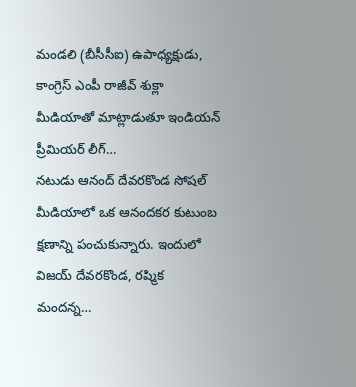మండలి (బీసీసీఐ) ఉపాధ్యక్షుడు, కాంగ్రెస్ ఎంపీ రాజీవ్ శుక్లా మీడియాతో మాట్లాడుతూ ఇండియన్ ప్రీమియర్ లీగ్…
నటుడు ఆనంద్ దేవరకొండ సోషల్ మీడియాలో ఒక ఆనందకర కుటుంబ క్షణాన్ని పంచుకున్నారు. ఇందులో విజయ్ దేవరకొండ, రష్మిక మందన్న…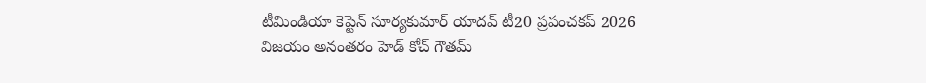టీమిండియా కెప్టెన్ సూర్యకుమార్ యాదవ్ టీ20 ప్రపంచకప్ 2026 విజయం అనంతరం హెడ్ కోచ్ గౌతమ్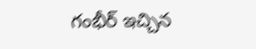గంభీర్ ఇచ్చిన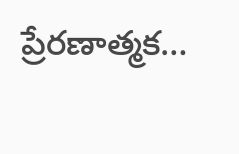ప్రేరణాత్మక…